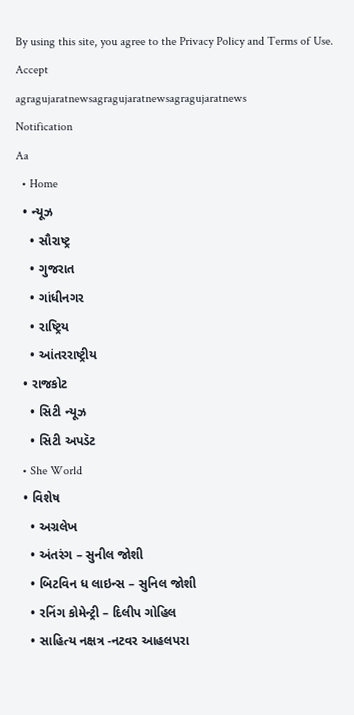By using this site, you agree to the Privacy Policy and Terms of Use.
Accept
agragujaratnewsagragujaratnewsagragujaratnews
Notification
Aa
  • Home
  • ન્યૂઝ
    • સૌરાષ્ટ્ર
    • ગુજરાત
    • ગાંધીનગર
    • રાષ્ટ્રિય
    • આંતરરાષ્ટ્રીય
  • રાજકોટ
    • સિટી ન્યૂઝ
    • સિટી અપડૅટ
  • She World
  • વિશેષ
    • અગ્રલેખ
    • અંતરંગ – સુનીલ જોશી
    • બિટવિન ધ લાઇન્સ – સુનિલ જોશી
    • રનિંગ કોમેન્ટ્રી – દિલીપ ગોહિલ
    • સાહિત્ય નક્ષત્ર -નટવર આહલપરા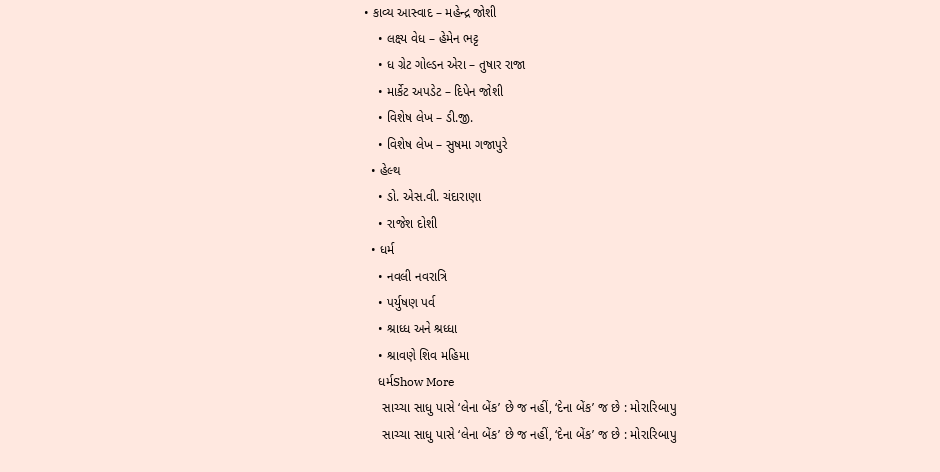• કાવ્ય આસ્વાદ – મહેન્દ્ર જોશી
    • લક્ષ્ય વેધ – હેમેન ભટ્ટ
    • ધ ગ્રેટ ગોલ્ડન એરા – તુષાર રાજા
    • માર્કેટ અપડેટ – દિપેન જોશી
    • વિશેષ લેખ – ડી.જી.
    • વિશેષ લેખ – સુષમા ગજાપુરે
  • હેલ્થ
    • ડો. એસ.વી. ચંદારાણા
    • રાજેશ દોશી
  • ધર્મ
    • નવલી નવરાત્રિ
    • પર્યુષણ પર્વ
    • શ્રાધ્ધ અને શ્રધ્ધા
    • શ્રાવણે શિવ મહિમા
    ધર્મShow More
     સાચ્ચા સાધુ પાસે ‘લેના બેંક’ છે જ નહીં, ‘દેના બેંક’ જ છે : મોરારિબાપુ
     સાચ્ચા સાધુ પાસે ‘લેના બેંક’ છે જ નહીં, ‘દેના બેંક’ જ છે : મોરારિબાપુ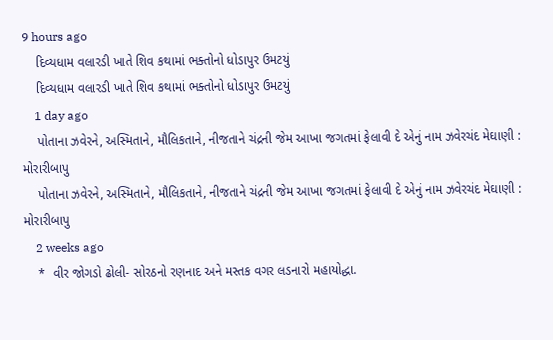9 hours ago
    દિવ્યધામ વલારડી ખાતે શિવ કથામાં ભક્તોનો ધોડાપુર ઉમટયું
    દિવ્યધામ વલારડી ખાતે શિવ કથામાં ભક્તોનો ધોડાપુર ઉમટયું
    1 day ago
    પોતાના ઝવેરને, અસ્મિતાને, મૌલિકતાને, નીજતાને ચંદ્રની જેમ આખા જગતમાં ફેલાવી દે એનું નામ ઝવેરચંદ મેઘાણી : મોરારીબાપુ
    પોતાના ઝવેરને, અસ્મિતાને, મૌલિકતાને, નીજતાને ચંદ્રની જેમ આખા જગતમાં ફેલાવી દે એનું નામ ઝવેરચંદ મેઘાણી : મોરારીબાપુ
    2 weeks ago
    *  વીર જોગડો ઢોલી- સોરઠનો રણનાદ અને મસ્તક વગર લડનારો મહાયોદ્ધા.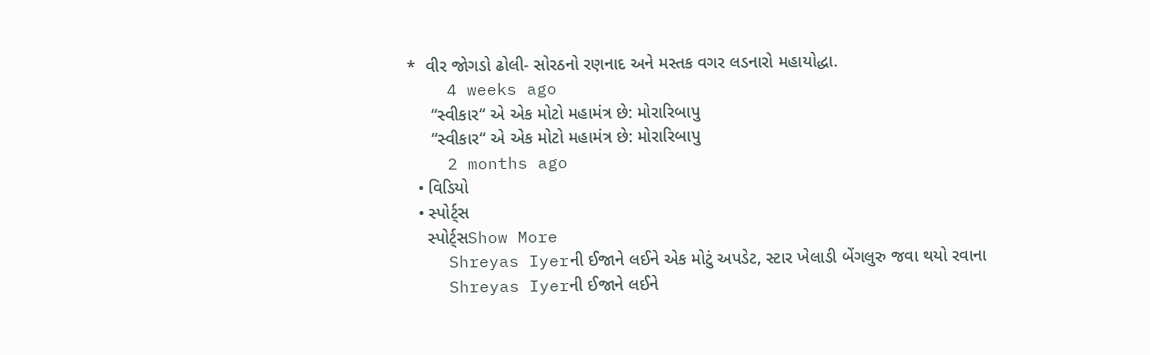*  વીર જોગડો ઢોલી- સોરઠનો રણનાદ અને મસ્તક વગર લડનારો મહાયોદ્ધા.
    4 weeks ago
     “સ્વીકાર“ એ એક મોટો મહામંત્ર છે: મોરારિબાપુ
     “સ્વીકાર“ એ એક મોટો મહામંત્ર છે: મોરારિબાપુ
    2 months ago
  • વિડિયો
  • સ્પોર્ટ્સ
    સ્પોર્ટ્સShow More
    Shreyas Iyerની ઈજાને લઈને એક મોટું અપડેટ, સ્ટાર ખેલાડી બેંગલુરુ જવા થયો રવાના
    Shreyas Iyerની ઈજાને લઈને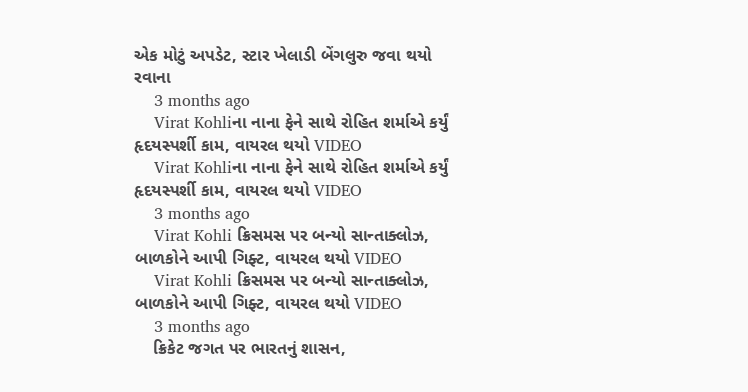એક મોટું અપડેટ, સ્ટાર ખેલાડી બેંગલુરુ જવા થયો રવાના
    3 months ago
    Virat Kohliના નાના ફેને સાથે રોહિત શર્માએ કર્યું હૃદયસ્પર્શી કામ, વાયરલ થયો VIDEO
    Virat Kohliના નાના ફેને સાથે રોહિત શર્માએ કર્યું હૃદયસ્પર્શી કામ, વાયરલ થયો VIDEO
    3 months ago
    Virat Kohli ક્રિસમસ પર બન્યો સાન્તાક્લોઝ, બાળકોને આપી ગિફ્ટ, વાયરલ થયો VIDEO
    Virat Kohli ક્રિસમસ પર બન્યો સાન્તાક્લોઝ, બાળકોને આપી ગિફ્ટ, વાયરલ થયો VIDEO
    3 months ago
    ક્રિકેટ જગત પર ભારતનું શાસન,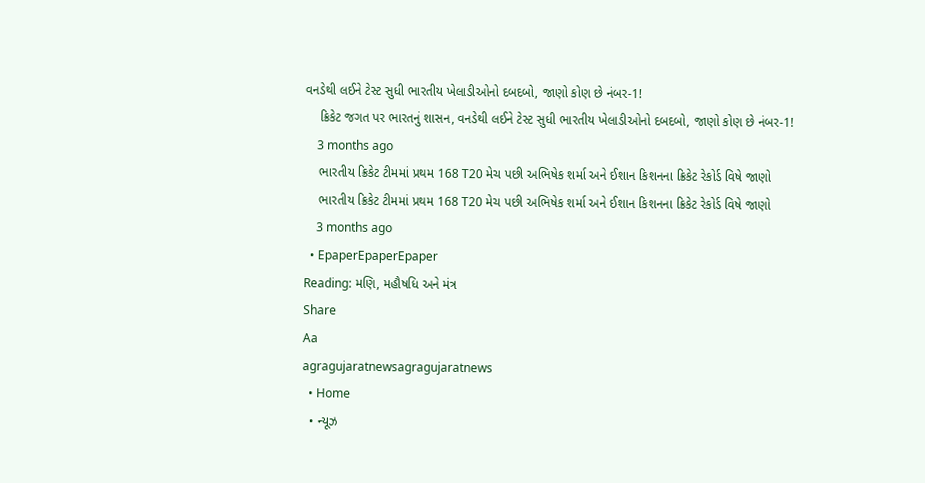વનડેથી લઈને ટેસ્ટ સુધી ભારતીય ખેલાડીઓનો દબદબો, જાણો કોણ છે નંબર-1!
    ક્રિકેટ જગત પર ભારતનું શાસન, વનડેથી લઈને ટેસ્ટ સુધી ભારતીય ખેલાડીઓનો દબદબો, જાણો કોણ છે નંબર-1!
    3 months ago
    ભારતીય ક્રિકેટ ટીમમાં પ્રથમ 168 T20 મેચ પછી અભિષેક શર્મા અને ઈશાન કિશનના ક્રિકેટ રેકોર્ડ વિષે જાણો
    ભારતીય ક્રિકેટ ટીમમાં પ્રથમ 168 T20 મેચ પછી અભિષેક શર્મા અને ઈશાન કિશનના ક્રિકેટ રેકોર્ડ વિષે જાણો
    3 months ago
  • EpaperEpaperEpaper
Reading: મણિ, મહૌષધિ અને મંત્ર
Share
Aa
agragujaratnewsagragujaratnews
  • Home
  • ન્યૂઝ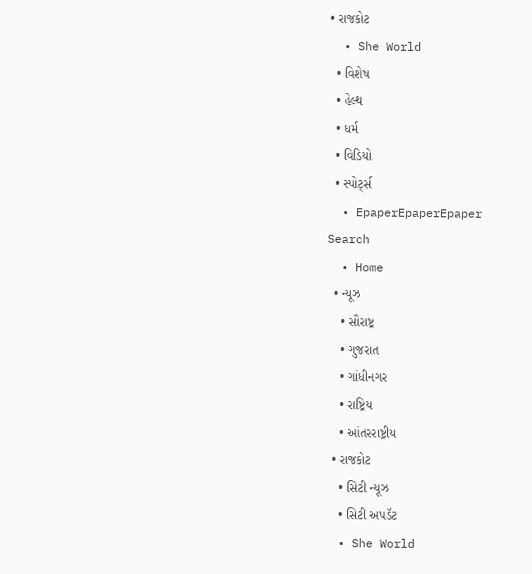• રાજકોટ
  • She World
  • વિશેષ
  • હેલ્થ
  • ધર્મ
  • વિડિયો
  • સ્પોર્ટ્સ
  • EpaperEpaperEpaper
Search
  • Home
  • ન્યૂઝ
    • સૌરાષ્ટ્ર
    • ગુજરાત
    • ગાંધીનગર
    • રાષ્ટ્રિય
    • આંતરરાષ્ટ્રીય
  • રાજકોટ
    • સિટી ન્યૂઝ
    • સિટી અપડૅટ
  • She World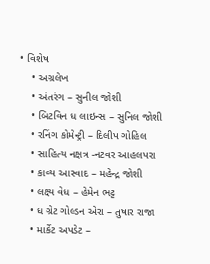• વિશેષ
    • અગ્રલેખ
    • અંતરંગ – સુનીલ જોશી
    • બિટવિન ધ લાઇન્સ – સુનિલ જોશી
    • રનિંગ કોમેન્ટ્રી – દિલીપ ગોહિલ
    • સાહિત્ય નક્ષત્ર -નટવર આહલપરા
    • કાવ્ય આસ્વાદ – મહેન્દ્ર જોશી
    • લક્ષ્ય વેધ – હેમેન ભટ્ટ
    • ધ ગ્રેટ ગોલ્ડન એરા – તુષાર રાજા
    • માર્કેટ અપડેટ –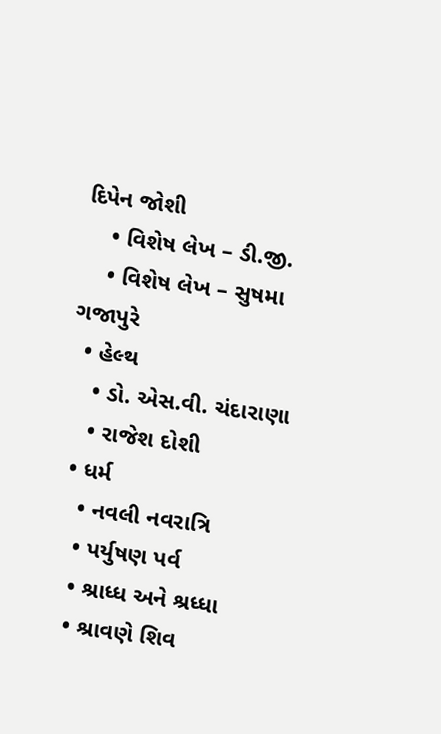દિપેન જોશી
    • વિશેષ લેખ – ડી.જી.
    • વિશેષ લેખ – સુષમા ગજાપુરે
  • હેલ્થ
    • ડો. એસ.વી. ચંદારાણા
    • રાજેશ દોશી
  • ધર્મ
    • નવલી નવરાત્રિ
    • પર્યુષણ પર્વ
    • શ્રાધ્ધ અને શ્રધ્ધા
    • શ્રાવણે શિવ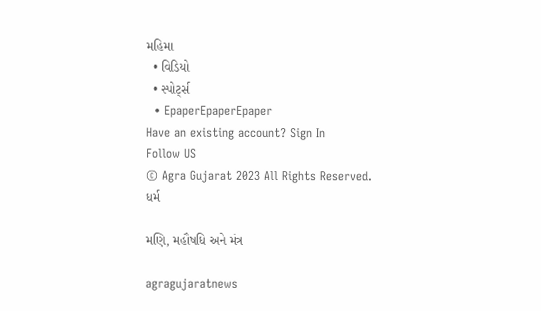મહિમા
  • વિડિયો
  • સ્પોર્ટ્સ
  • EpaperEpaperEpaper
Have an existing account? Sign In
Follow US
© Agra Gujarat 2023 All Rights Reserved.
ધર્મ

મણિ, મહૌષધિ અને મંત્ર

agragujaratnews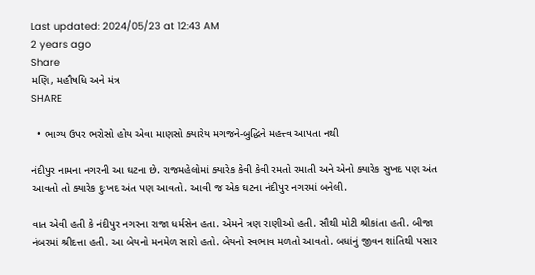Last updated: 2024/05/23 at 12:43 AM
2 years ago
Share
મણિ, મહૌષધિ અને મંત્ર
SHARE

  • ભાગ્ય ઉપર ભરોસો હોય એવા માણસો ક્યારેય મગજને-બુદ્ધિને મહત્ત્વ આપતા નથી

નંદીપુર નામના નગરની આ ઘટના છે. રાજમહેલોમાં ક્યારેક કેવી કેવી રમતો રમાતી અને એનો ક્યારેક સુખદ પણ અંત આવતો તો ક્યારેક દુઃખદ અંત પણ આવતો. આવી જ એક ઘટના નંદીપુર નગરમાં બનેલી.

વાત એવી હતી કે નંદીપુર નગરના રાજા ધર્મસેન હતા. એમને ત્રણ રાણીઓ હતી. સૌથી મોટી શ્રીકાંતા હતી. બીજા નંબરમાં શ્રીદત્તા હતી. આ બેયનો મનમેળ સારો હતો. બેયનો સ્વભાવ મળતો આવતો. બધાંનું જીવન શાંતિથી પસાર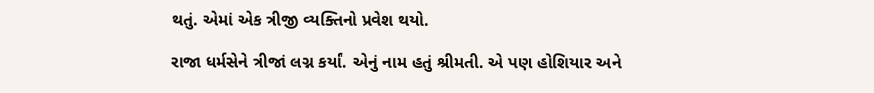થતું. એમાં એક ત્રીજી વ્યક્તિનો પ્રવેશ થયો.

રાજા ધર્મસેને ત્રીજાં લગ્ન કર્યાં. એનું નામ હતું શ્રીમતી. એ પણ હોશિયાર અને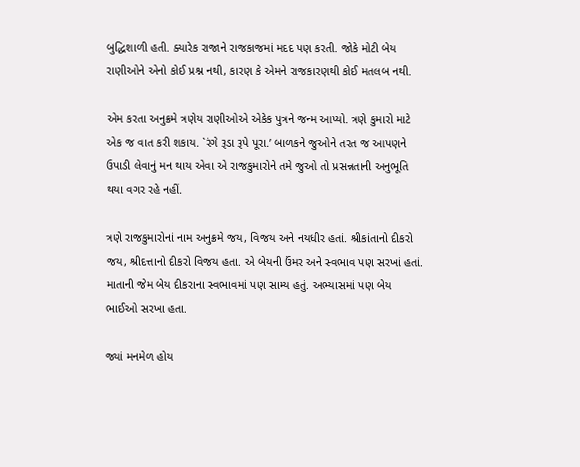બુદ્ધિશાળી હતી. ક્યારેક રાજાને રાજકાજમાં મદદ પણ કરતી. જોકે મોટી બેય રાણીઓને એનો કોઈ પ્રશ્ન નથી, કારણ કે એમને રાજકારણથી કોઈ મતલબ નથી.

એમ કરતા અનુક્રમે ત્રણેય રાણીઓએ એકેક પુત્રને જન્મ આપ્યો. ત્રણે કુમારો માટે એક જ વાત કરી શકાય. `રંગે રૂડા રૂપે પૂરા.’ બાળકને જુઓને તરત જ આપણને ઉપાડી લેવાનું મન થાય એવા એ રાજકુમારોને તમે જુઓ તો પ્રસન્નતાની અનુભૂતિ થયા વગર રહે નહીં.

ત્રણે રાજકુમારોનાં નામ અનુક્રમે જય, વિજય અને નયધીર હતાં. શ્રીકાંતાનો દીકરો જય, શ્રીદત્તાનો દીકરો વિજય હતા. એ બેયની ઉંમર અને સ્વભાવ પણ સરખાં હતાં. માતાની જેમ બેય દીકરાના સ્વભાવમાં પણ સામ્ય હતું. અભ્યાસમાં પણ બેય ભાઈઓ સરખા હતા.

જ્યાં મનમેળ હોય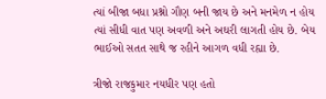ત્યાં બીજા બધા પ્રશ્નો ગૌણ બની જાય છે અને મનમેળ ન હોય ત્યાં સીધી વાત પણ અવળી અને અઘરી લાગતી હોય છે. બેય ભાઈઓ સતત સાથે જ રહીને આગળ વધી રહ્યા છે.

ત્રીજો રાજકુમાર નયધીર પણ હતો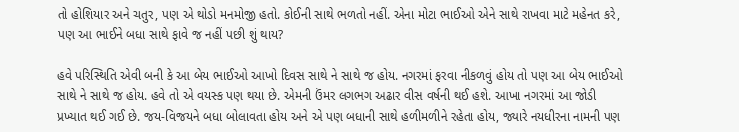તો હોશિયાર અને ચતુર, પણ એ થોડો મનમોજી હતો. કોઈની સાથે ભળતો નહીં. એના મોટા ભાઈઓ એને સાથે રાખવા માટે મહેનત કરે, પણ આ ભાઈને બધા સાથે ફાવે જ નહીં પછી શું થાય?

હવે પરિસ્થિતિ એવી બની કે આ બેય ભાઈઓ આખો દિવસ સાથે ને સાથે જ હોય. નગરમાં ફરવા નીકળવું હોય તો પણ આ બેય ભાઈઓ સાથે ને સાથે જ હોય. હવે તો એ વયસ્ક પણ થયા છે. એમની ઉંમર લગભગ અઢાર વીસ વર્ષની થઈ હશે. આખા નગરમાં આ જોડી પ્રખ્યાત થઈ ગઈ છે. જય-વિજયને બધા બોલાવતા હોય અને એ પણ બધાની સાથે હળીમળીને રહેતા હોય, જ્યારે નયધીરના નામની પણ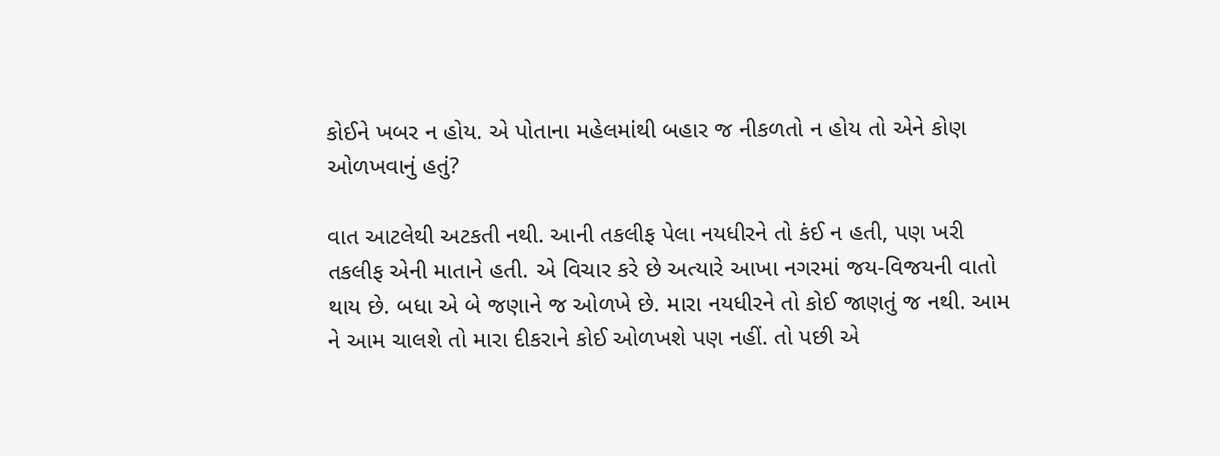કોઈને ખબર ન હોય. એ પોતાના મહેલમાંથી બહાર જ નીકળતો ન હોય તો એને કોણ ઓળખવાનું હતું?

વાત આટલેથી અટકતી નથી. આની તકલીફ પેલા નયધીરને તો કંઈ ન હતી, પણ ખરી તકલીફ એની માતાને હતી. એ વિચાર કરે છે અત્યારે આખા નગરમાં જય-વિજયની વાતો થાય છે. બધા એ બે જણાને જ ઓળખે છે. મારા નયધીરને તો કોઈ જાણતું જ નથી. આમ ને આમ ચાલશે તો મારા દીકરાને કોઈ ઓળખશે પણ નહીં. તો પછી એ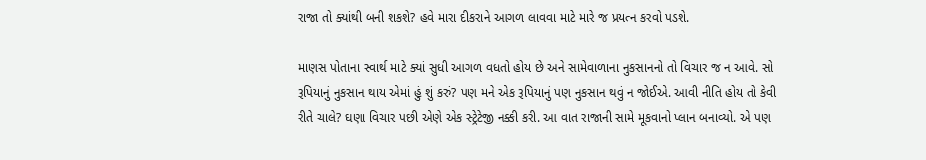રાજા તો ક્યાંથી બની શકશે? હવે મારા દીકરાને આગળ લાવવા માટે મારે જ પ્રયત્ન કરવો પડશે.

માણસ પોતાના સ્વાર્થ માટે ક્યાં સુધી આગળ વધતો હોય છે અને સામેવાળાના નુકસાનનો તો વિચાર જ ન આવે. સો રૂપિયાનું નુકસાન થાય એમાં હું શું કરું? પણ મને એક રૂપિયાનું પણ નુકસાન થવું ન જોઈએ. આવી નીતિ હોય તો કેવી રીતે ચાલે? ઘણા વિચાર પછી એણે એક સ્ટ્રેટેજી નક્કી કરી. આ વાત રાજાની સામે મૂકવાનો પ્લાન બનાવ્યો. એ પણ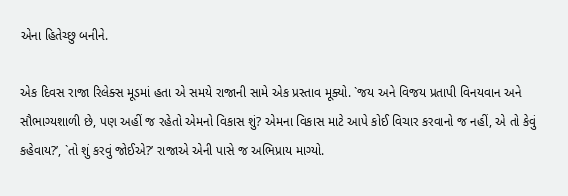એના હિતેચ્છુ બનીને.

એક દિવસ રાજા રિલેક્સ મૂડમાં હતા એ સમયે રાજાની સામે એક પ્રસ્તાવ મૂક્યો. `જય અને વિજય પ્રતાપી વિનયવાન અને સૌભાગ્યશાળી છે, પણ અહીં જ રહેતો એમનો વિકાસ શું? એમના વિકાસ માટે આપે કોઈ વિચાર કરવાનો જ નહીં, એ તો કેવું કહેવાય?’, `તો શું કરવું જોઈએ?’ રાજાએ એની પાસે જ અભિપ્રાય માગ્યો.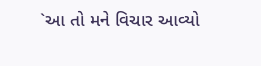`આ તો મને વિચાર આવ્યો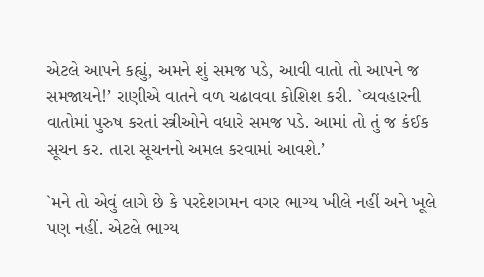એટલે આપને કહ્યું, અમને શું સમજ પડે, આવી વાતો તો આપને જ સમજાયને!’ રાણીએ વાતને વળ ચઢાવવા કોશિશ કરી. `વ્યવહારની વાતોમાં પુરુષ કરતાં સ્ત્રીઓને વધારે સમજ પડે. આમાં તો તું જ કંઈક સૂચન કર. તારા સૂચનનો અમલ કરવામાં આવશે.’

`મને તો એવું લાગે છે કે પરદેશગમન વગર ભાગ્ય ખીલે નહીં અને ખૂલે પણ નહીં. એટલે ભાગ્ય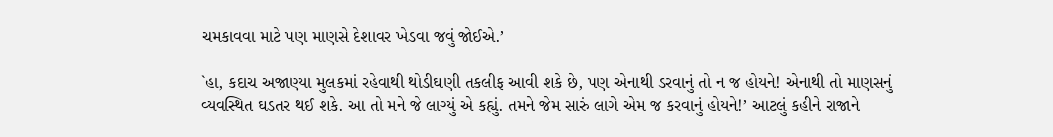ચમકાવવા માટે પણ માણસે દેશાવર ખેડવા જવું જોઈએ.’

`હા, કદાચ અજાણ્યા મુલકમાં રહેવાથી થોડીઘણી તકલીફ આવી શકે છે, પણ એનાથી ડરવાનું તો ન જ હોયને! એનાથી તો માણસનું વ્યવસ્થિત ઘડતર થઈ શકે. આ તો મને જે લાગ્યું એ કહ્યું. તમને જેમ સારું લાગે એમ જ કરવાનું હોયને!’ આટલું કહીને રાજાને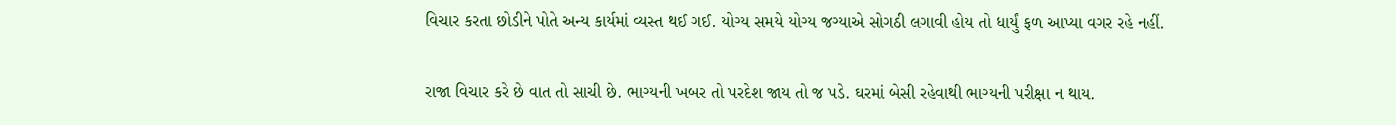વિચાર કરતા છોડીને પોતે અન્ય કાર્યમાં વ્યસ્ત થઈ ગઈ. યોગ્ય સમયે યોગ્ય જગ્યાએ સોગઠી લગાવી હોય તો ધાર્યું ફળ આપ્યા વગર રહે નહીં.

રાજા વિચાર કરે છે વાત તો સાચી છે. ભાગ્યની ખબર તો પરદેશ જાય તો જ પડે. ઘરમાં બેસી રહેવાથી ભાગ્યની પરીક્ષા ન થાય.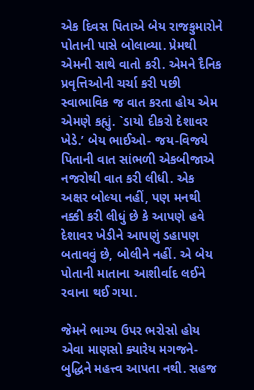એક દિવસ પિતાએ બેય રાજકુમારોને પોતાની પાસે બોલાવ્યા. પ્રેમથી એમની સાથે વાતો કરી. એમને દૈનિક પ્રવૃત્તિઓની ચર્ચા કરી પછી સ્વાભાવિક જ વાત કરતા હોય એમ એમણે કહ્યું. `ડાયો દીકરો દેશાવર ખેડે.’ બેય ભાઈઓ- જય-વિજયે પિતાની વાત સાંભળી એકબીજાએ નજરોથી વાત કરી લીધી. એક અક્ષર બોલ્યા નહીં, પણ મનથી નક્કી કરી લીધું છે કે આપણે હવે દેશાવર ખેડીને આપણું ડહાપણ બતાવવું છે, બોલીને નહીં. એ બેય પોતાની માતાના આશીર્વાદ લઈને રવાના થઈ ગયા.

જેમને ભાગ્ય ઉપર ભરોસો હોય એવા માણસો ક્યારેય મગજને-બુદ્ધિને મહત્ત્વ આપતા નથી. સહજ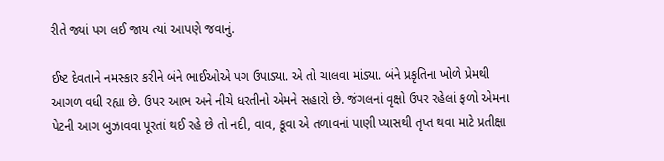રીતે જ્યાં પગ લઈ જાય ત્યાં આપણે જવાનું.

ઈષ્ટ દેવતાને નમસ્કાર કરીને બંને ભાઈઓએ પગ ઉપાડ્યા. એ તો ચાલવા માંડ્યા. બંને પ્રકૃતિના ખોળે પ્રેમથી આગળ વધી રહ્યા છે. ઉપર આભ અને નીચે ધરતીનો એમને સહારો છે. જંગલનાં વૃક્ષો ઉપર રહેલાં ફળો એમના પેટની આગ બુઝાવવા પૂરતાં થઈ રહે છે તો નદી, વાવ, કૂવા એ તળાવનાં પાણી પ્યાસથી તૃપ્ત થવા માટે પ્રતીક્ષા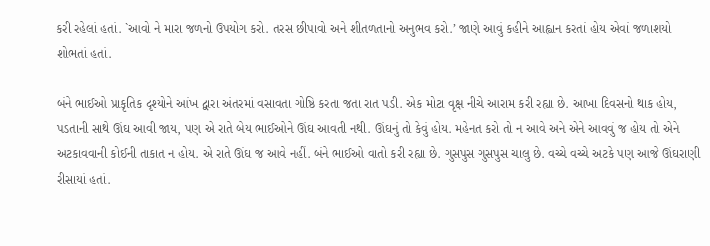કરી રહેલાં હતાં. `આવો ને મારા જળનો ઉપયોગ કરો. તરસ છીપાવો અને શીતળતાનો અનુભવ કરો.’ જાણે આવું કહીને આહ્વાન કરતાં હોય એવાં જળાશયો શોભતાં હતાં.

બંને ભાઈઓ પ્રાકૃતિક દૃશ્યોને આંખ દ્વારા અંતરમાં વસાવતા ગોષ્ઠિ કરતા જતા રાત પડી. એક મોટા વૃક્ષ નીચે આરામ કરી રહ્યા છે. આખા દિવસનો થાક હોય, પડતાની સાથે ઊંઘ આવી જાય, પણ એ રાતે બેય ભાઈઓને ઊંઘ આવતી નથી. ઊંઘનું તો કેવું હોય. મહેનત કરો તો ન આવે અને એને આવવું જ હોય તો એને અટકાવવાની કોઈની તાકાત ન હોય. એ રાતે ઊંઘ જ આવે નહીં. બંને ભાઈઓ વાતો કરી રહ્યા છે. ગુસપુસ ગુસપુસ ચાલુ છે. વચ્ચે વચ્ચે અટકે પણ આજે ઊંઘરાણી રીસાયાં હતાં.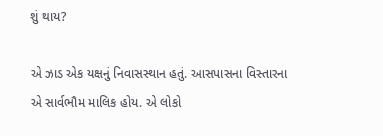શું થાય?

એ ઝાડ એક યક્ષનું નિવાસસ્થાન હતું. આસપાસના વિસ્તારના એ સાર્વભૌમ માલિક હોય. એ લોકો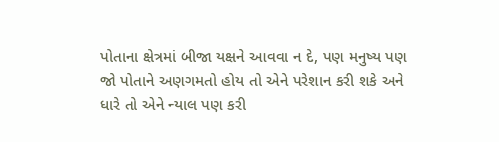પોતાના ક્ષેત્રમાં બીજા યક્ષને આવવા ન દે, પણ મનુષ્ય પણ જો પોતાને અણગમતો હોય તો એને પરેશાન કરી શકે અને ધારે તો એને ન્યાલ પણ કરી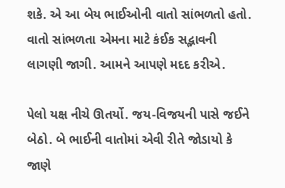શકે. એ આ બેય ભાઈઓની વાતો સાંભળતો હતો. વાતો સાંભળતા એમના માટે કંઈક સદ્ભાવની લાગણી જાગી. આમને આપણે મદદ કરીએ.

પેલો યક્ષ નીચે ઊતર્યો. જય-વિજયની પાસે જઈને બેઠો. બે ભાઈની વાતોમાં એવી રીતે જોડાયો કે જાણે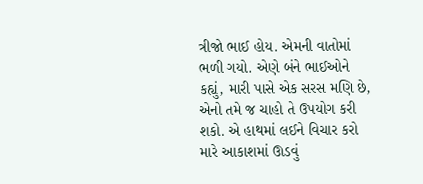ત્રીજો ભાઈ હોય. એમની વાતોમાં ભળી ગયો. એણે બંને ભાઈઓને કહ્યું, મારી પાસે એક સરસ મણિ છે, એનો તમે જ ચાહો તે ઉપયોગ કરી શકો. એ હાથમાં લઈને વિચાર કરો મારે આકાશમાં ઊડવું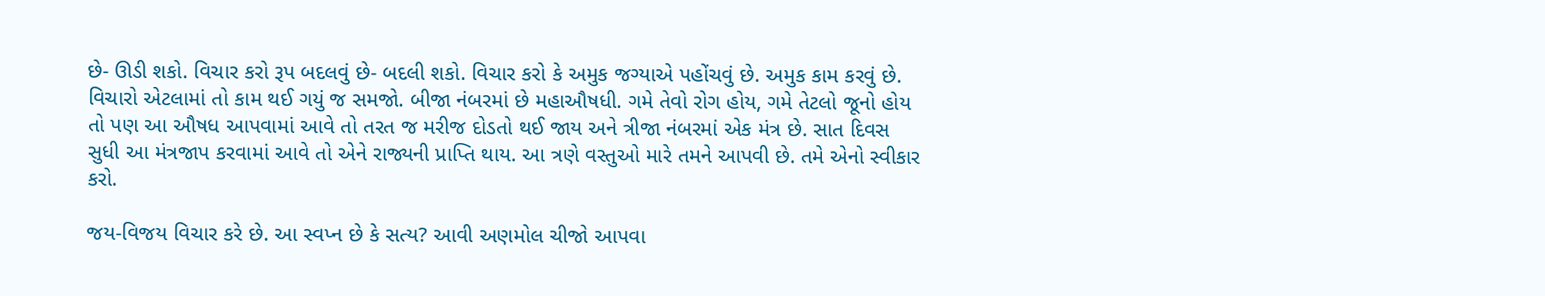છે- ઊડી શકો. વિચાર કરો રૂપ બદલવું છે- બદલી શકો. વિચાર કરો કે અમુક જગ્યાએ પહોંચવું છે. અમુક કામ કરવું છે. વિચારો એટલામાં તો કામ થઈ ગયું જ સમજો. બીજા નંબરમાં છે મહાઔષધી. ગમે તેવો રોગ હોય, ગમે તેટલો જૂનો હોય તો પણ આ ઔષધ આપવામાં આવે તો તરત જ મરીજ દોડતો થઈ જાય અને ત્રીજા નંબરમાં એક મંત્ર છે. સાત દિવસ સુધી આ મંત્રજાપ કરવામાં આવે તો એને રાજ્યની પ્રાપ્તિ થાય. આ ત્રણે વસ્તુઓ મારે તમને આપવી છે. તમે એનો સ્વીકાર કરો.

જય-વિજય વિચાર કરે છે. આ સ્વપ્ન છે કે સત્ય? આવી અણમોલ ચીજો આપવા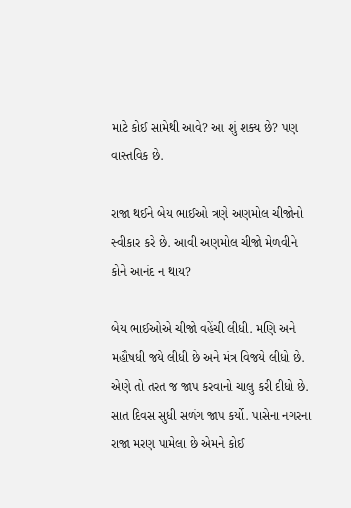માટે કોઈ સામેથી આવે? આ શું શક્ય છે? પણ વાસ્તવિક છે.

રાજા થઈને બેય ભાઈઓ ત્રણે અણમોલ ચીજોનો સ્વીકાર કરે છે. આવી અણમોલ ચીજો મેળવીને કોને આનંદ ન થાય?

બેય ભાઈઓએ ચીજો વહેંચી લીધી. મણિ અને મહૌષધી જયે લીધી છે અને મંત્ર વિજયે લીધો છે. એણે તો તરત જ જાપ કરવાનો ચાલુ કરી દીધો છે. સાત દિવસ સુધી સળંગ જાપ કર્યો. પાસેના નગરના રાજા મરણ પામેલા છે એમને કોઈ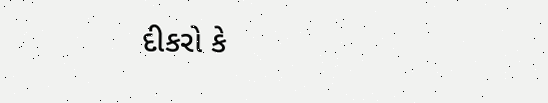દીકરો કે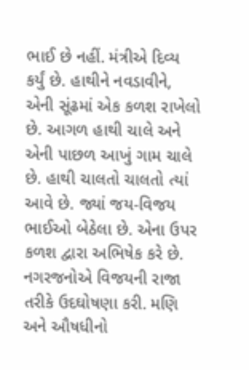ભાઈ છે નહીં. મંત્રીએ દિવ્ય કર્યું છે. હાથીને નવડાવીને, એની સૂંઢમાં એક કળશ રાખેલો છે. આગળ હાથી ચાલે અને એની પાછળ આખું ગામ ચાલે છે. હાથી ચાલતો ચાલતો ત્યાં આવે છે. જ્યાં જય-વિજય ભાઈઓ બેઠેલા છે. એના ઉપર કળશ દ્વારા અભિષેક કરે છે. નગરજનોએ વિજયની રાજા તરીકે ઉદઘોષણા કરી. મણિ અને ઔષધીનો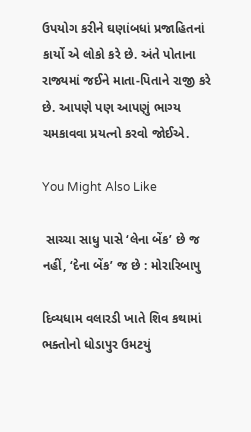ઉપયોગ કરીને ઘણાંબધાં પ્રજાહિતનાં કાર્યો એ લોકો કરે છે. અંતે પોતાના રાજ્યમાં જઈને માતા-પિતાને રાજી કરે છે. આપણે પણ આપણું ભાગ્ય ચમકાવવા પ્રયત્નો કરવો જોઈએ.

You Might Also Like

 સાચ્ચા સાધુ પાસે ‘લેના બેંક’ છે જ નહીં, ‘દેના બેંક’ જ છે : મોરારિબાપુ

દિવ્યધામ વલારડી ખાતે શિવ કથામાં ભક્તોનો ધોડાપુર ઉમટયું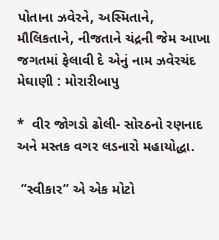પોતાના ઝવેરને, અસ્મિતાને, મૌલિકતાને, નીજતાને ચંદ્રની જેમ આખા જગતમાં ફેલાવી દે એનું નામ ઝવેરચંદ મેઘાણી : મોરારીબાપુ

*  વીર જોગડો ઢોલી- સોરઠનો રણનાદ અને મસ્તક વગર લડનારો મહાયોદ્ધા.

 “સ્વીકાર“ એ એક મોટો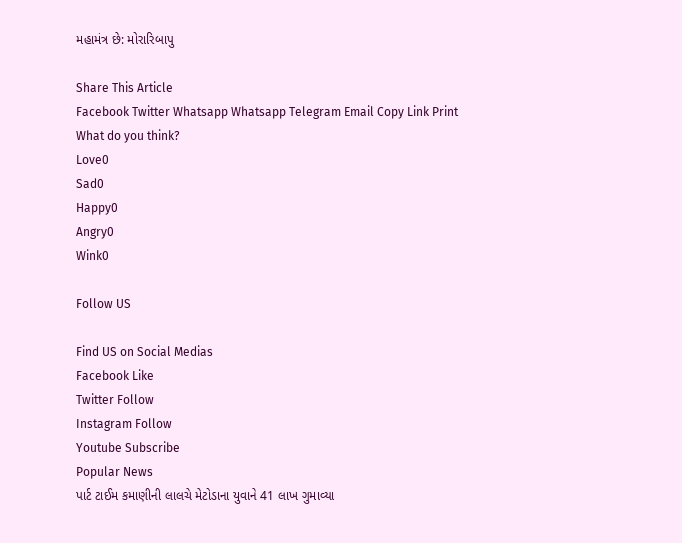મહામંત્ર છે: મોરારિબાપુ

Share This Article
Facebook Twitter Whatsapp Whatsapp Telegram Email Copy Link Print
What do you think?
Love0
Sad0
Happy0
Angry0
Wink0

Follow US

Find US on Social Medias
Facebook Like
Twitter Follow
Instagram Follow
Youtube Subscribe
Popular News
પાર્ટ ટાઈમ કમાણીની લાલચે મેટોડાના યુવાને 41 લાખ ગુમાવ્યા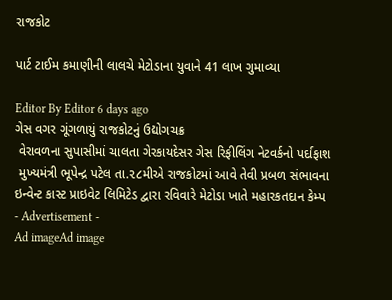રાજકોટ

પાર્ટ ટાઈમ કમાણીની લાલચે મેટોડાના યુવાને 41 લાખ ગુમાવ્યા

Editor By Editor 6 days ago
ગેસ વગર ગૂંગળાયું રાજકોટનું ઉદ્યોગચક્ર
 વેરાવળના સુપાસીમાં ચાલતા ગેરકાયદેસર ગેસ રિફીલિંગ નેટવર્કનો પર્દાફાશ
 મુખ્યમંત્રી ભૂપેન્દ્ર પટેલ તા.૨૮મીએ રાજકોટમાં આવે તેવી પ્રબળ સંભાવના
ઇન્વેન્ટ કાસ્ટ પ્રાઇવેટ લિમિટેડ દ્વારા રવિવારે મેટોડા ખાતે મહારકતદાન કેમ્પ
- Advertisement -
Ad imageAd image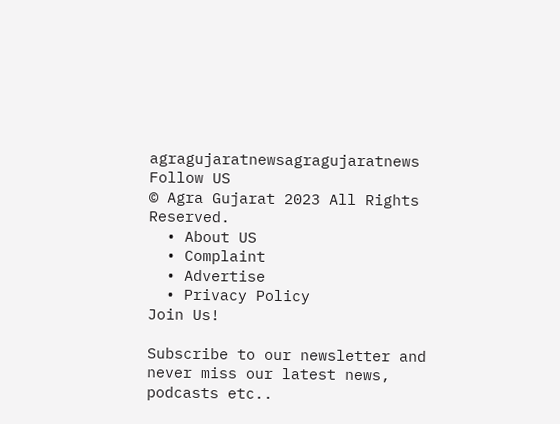agragujaratnewsagragujaratnews
Follow US
© Agra Gujarat 2023 All Rights Reserved.
  • About US
  • Complaint
  • Advertise
  • Privacy Policy
Join Us!

Subscribe to our newsletter and never miss our latest news, podcasts etc..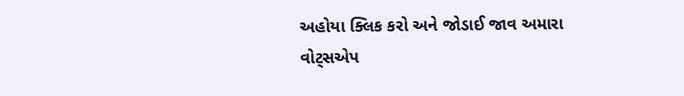અહોયા ક્લિક કરો અને જોડાઈ જાવ અમારા વોટ્સએપ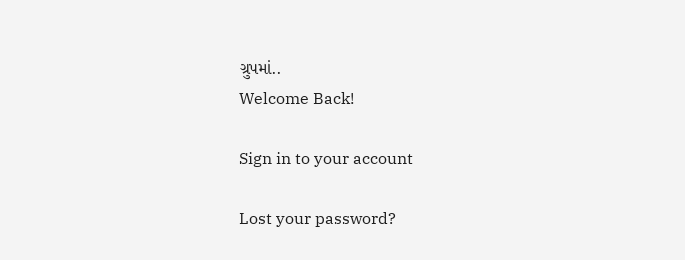ગ્રુપમાં..
Welcome Back!

Sign in to your account

Lost your password?